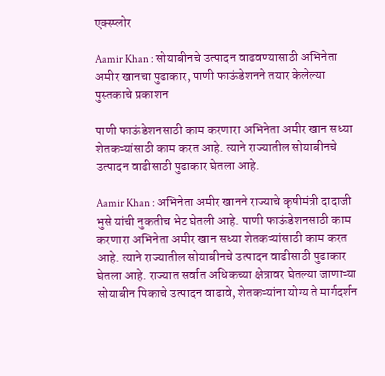एक्स्प्लोर

Aamir Khan : सोयाबीनचे उत्पादन वाढवण्यासाठी अभिनेता अमीर खानचा पुढाकार, पाणी फाऊंडेशनने तयार केलेल्या पुस्तकाचे प्रकाशन

पाणी फाऊंडेशनसाठी काम करणारा अभिनेता अमीर खान सध्या शेतकऱ्यांसाठी काम करत आहे. त्याने राज्यातील सोयाबीनचे उत्पादन वाढीसाठी पुढाकार घेतला आहे.

Aamir Khan : अभिनेता अमीर खानने राज्याचे कृषीमंत्री दादाजी भुसे यांची नुकतीच भेट घेतली आहे. पाणी फाऊंडेशनसाठी काम करणारा अभिनेता अमीर खान सध्या शेतकऱ्यांसाठी काम करत आहे. त्याने राज्यातील सोयाबीनचे उत्पादन वाढीसाठी पुढाकार घेतला आहे. राज्यात सर्वात अधिकच्या क्षेत्रावर घेतल्या जाणाऱ्या सोयाबीन पिकाचे उत्पादन वाढावे, शेतकऱ्यांना योग्य ते मार्गदर्शन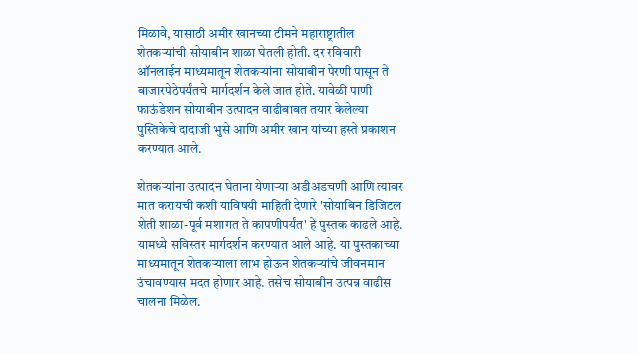मिळावे, यासाठी अमीर खानच्या टीमने महाराष्ट्रातील शेतकऱ्यांची सोयाबीन शाळा घेतली होती. दर रविवारी ऑनलाईन माध्यमातून शेतकऱ्यांना सोयाबीन पेरणी पासून ते बाजारपेठेपर्यंतचे मार्गदर्शन केले जात होते. यावेळी पाणी फाऊंडेशन सोयाबीन उत्पादन वाढीबाबत तयार केलेल्या पुस्तिकेचे दादाजी भुसे आणि अमीर खान यांच्या हस्ते प्रकाशन करण्यात आले.

शेतकऱ्यांना उत्पादन घेताना येणाऱ्या अडीअडचणी आणि त्यावर मात करायची कशी याविषयी माहिती देणारे 'सोयाबिन डिजिटल शेती शाळा-पूर्व मशागत ते कापणीपर्यंत' हे पुस्तक काढले आहे. यामध्ये सविस्तर मार्गदर्शन करण्यात आले आहे. या पुस्तकाच्या माध्यमातून शेतकऱ्याला लाभ होऊन शेतकऱ्यांचे जीवनमान उंचावण्यास मदत होणार आहे. तसेच सोयाबीन उत्पन्न वाढीस चालना मिळेल.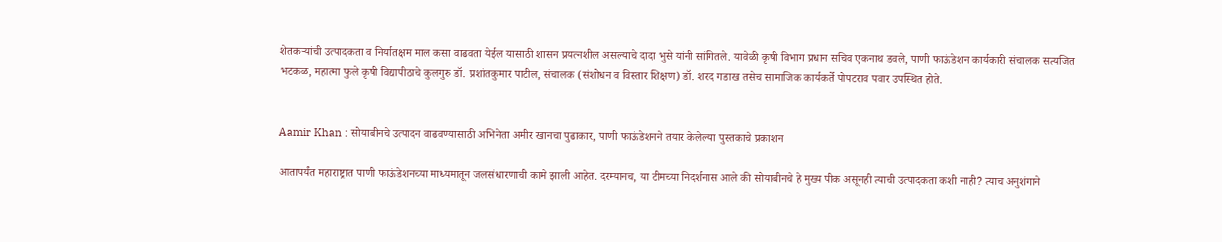शेतकऱ्यांची उत्पादकता व निर्यातक्षम माल कसा वाढवता येईल यासाठी शासन प्रयत्नशील असल्याचे दादा भुसे यांनी सांगितले. यावेळी कृषी विभाग प्रधान सचिव एकनाथ डवले, पाणी फाऊंडेशन कार्यकारी संचालक सत्यजित भटकळ, महात्मा फुले कृषी विद्यापीठाचे कुलगुरु डॉ. प्रशांतकुमार पाटील, संचालक (संशोधन व विस्तार शिक्षण) डॉ. शरद गडाख तसेच सामाजिक कार्यकर्ते पोपटराव पवार उपस्थित होते.


Aamir Khan : सोयाबीनचे उत्पादन वाढवण्यासाठी अभिनेता अमीर खानचा पुढाकार, पाणी फाऊंडेशनने तयार केलेल्या पुस्तकाचे प्रकाशन

आतापर्यंत महाराष्ट्रात पाणी फाऊंडेशनच्या माध्यमातून जलसंधारणाची कामे झाली आहेत. दरम्यानच, या टीमच्या निदर्शनास आले की सोयाबीनचे हे मुख्य पीक असूनही त्याची उत्पादकता कशी नाही? त्याच अनुशंगाने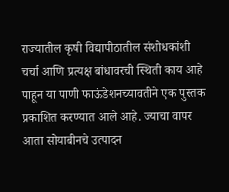राज्यातील कृषी विद्यापीठातील संशोधकांशी चर्चा आणि प्रत्यक्ष बांधावरची स्थिती काय आहे पाहून या पाणी फाऊंडेशनच्यावतीने एक पुस्तक प्रकाशित करण्यात आले आहे. ज्याचा वापर आता सोयाबीनचे उत्पादन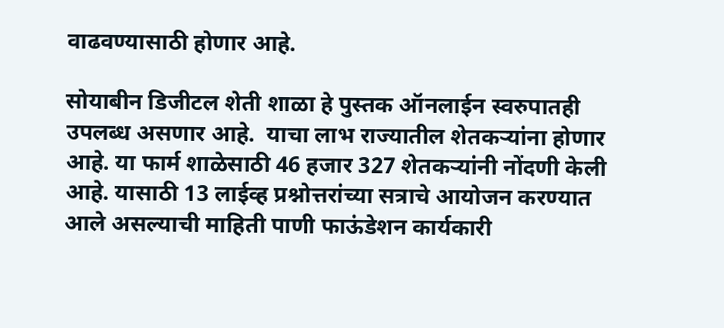वाढवण्यासाठी होणार आहे.

सोयाबीन डिजीटल शेती शाळा हे पुस्तक ऑनलाईन स्वरुपातही उपलब्ध असणार आहे.  याचा लाभ राज्यातील शेतकऱ्यांना होणार आहे. या फार्म शाळेसाठी 46 हजार 327 शेतकऱ्यांनी नोंदणी केली आहे. यासाठी 13 लाईव्ह प्रश्नोत्तरांच्या सत्राचे आयोजन करण्यात आले असल्याची माहिती पाणी फाऊंडेशन कार्यकारी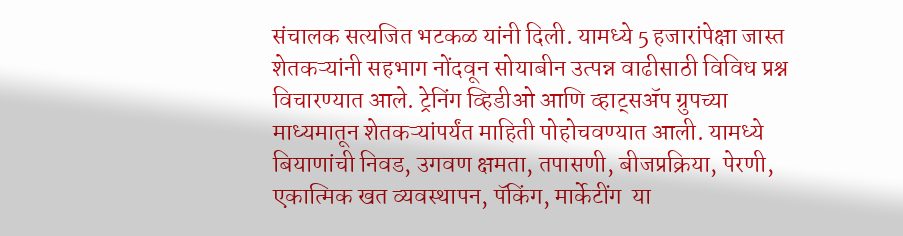संचालक सत्यजित भटकळ यांनी दिली. यामध्ये 5 हजारांपेक्षा जास्त शेतकऱ्यांनी सहभाग नोंदवून सोयाबीन उत्पन्न वाढीसाठी विविध प्रश्न विचारण्यात आले. ट्रेनिंग व्हिडीओ आणि व्हाट्सॲप ग्रुपच्या माध्यमातून शेतकऱ्यांपर्यंत माहिती पोहोचवण्यात आली. यामध्ये बियाणांची निवड, उगवण क्षमता, तपासणी, बीजप्रक्रिया, पेरणी, एकात्मिक खत व्यवस्थापन, पॅकिंग, मार्केटींग  या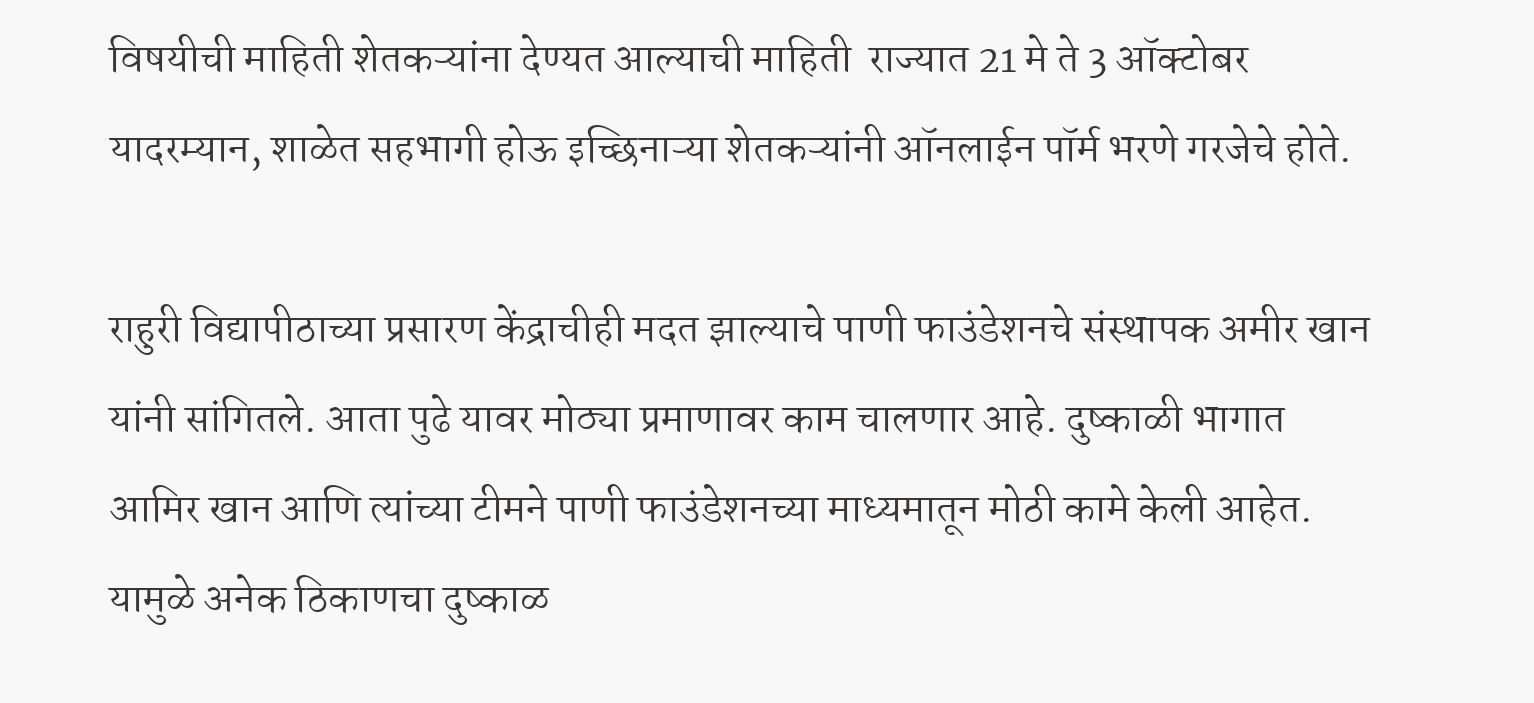विषयीची माहिती शेतकऱ्यांना देण्यत आल्याची माहिती  राज्यात 21 मे ते 3 ऑक्टोबर यादरम्यान, शाळेत सहभागी होऊ इच्छिनाऱ्या शेतकऱ्यांनी ऑनलाईन पॉर्म भरणे गरजेचे होते.

राहुरी विद्यापीठाच्या प्रसारण केंद्राचीही मदत झाल्याचे पाणी फाउंडेशनचे संस्थापक अमीर खान यांनी सांगितले. आता पुढे यावर मोठ्या प्रमाणावर काम चालणार आहे. दुष्काळी भागात आमिर खान आणि त्यांच्या टीमने पाणी फाउंडेशनच्या माध्यमातून मोठी कामे केली आहेत. यामुळे अनेक ठिकाणचा दुष्काळ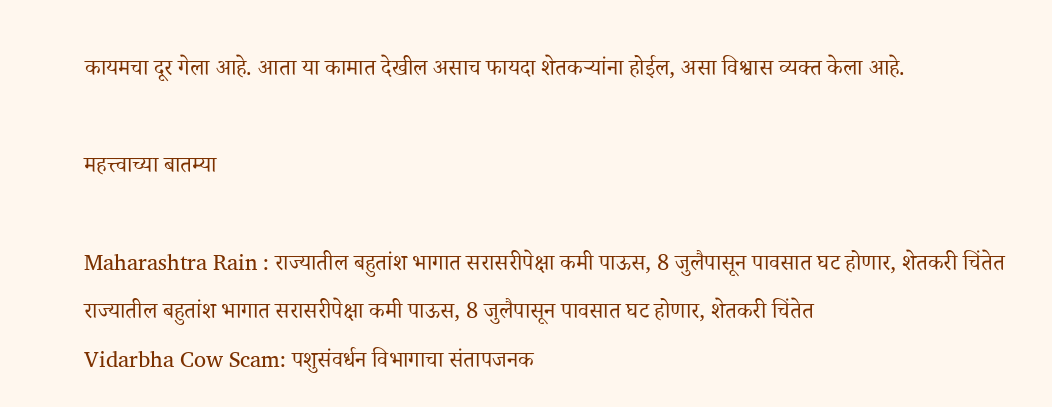कायमचा दूर गेला आहे. आता या कामात देखील असाच फायदा शेतकऱ्यांना होईल, असा विश्वास व्यक्त केला आहे.

महत्त्वाच्या बातम्या

Maharashtra Rain : राज्यातील बहुतांश भागात सरासरीपेक्षा कमी पाऊस, 8 जुलैपासून पावसात घट होणार, शेतकरी चिंतेत
राज्यातील बहुतांश भागात सरासरीपेक्षा कमी पाऊस, 8 जुलैपासून पावसात घट होणार, शेतकरी चिंतेत
Vidarbha Cow Scam: पशुसंवर्धन विभागाचा संतापजनक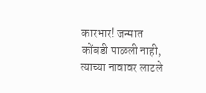कारभार! जन्मात कोंबडी पाळली नाही, त्याच्या नावावर लाटले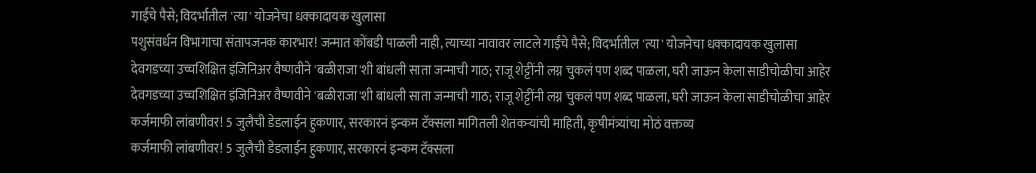गाईंचे पैसे; विदर्भातील 'त्या' योजनेचा धक्कादायक खुलासा
पशुसंवर्धन विभागाचा संतापजनक कारभार! जन्मात कोंबडी पाळली नाही, त्याच्या नावावर लाटले गाईंचे पैसे; विदर्भातील 'त्या' योजनेचा धक्कादायक खुलासा
देवगडच्या उच्चशिक्षित इंजिनिअर वैष्णवीने 'बळीराजा'शी बांधली साता जन्माची गाठ; राजू शेट्टींनी लग्न चुकलं पण शब्द पाळला, घरी जाऊन केला साडीचोळीचा आहेर
देवगडच्या उच्चशिक्षित इंजिनिअर वैष्णवीने 'बळीराजा'शी बांधली साता जन्माची गाठ; राजू शेट्टींनी लग्न चुकलं पण शब्द पाळला, घरी जाऊन केला साडीचोळीचा आहेर
कर्जमाफी लांबणीवर! 5 जुलैची डेडलाईन हुकणार, सरकारनं इन्कम टॅक्सला मागितली शेतकऱ्यांची माहिती, कृषीमंत्र्यांचा मोठं वक्तव्य
कर्जमाफी लांबणीवर! 5 जुलैची डेडलाईन हुकणार, सरकारनं इन्कम टॅक्सला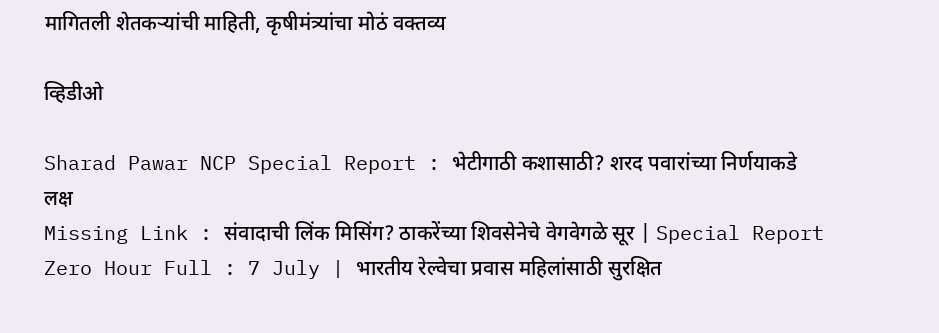मागितली शेतकऱ्यांची माहिती, कृषीमंत्र्यांचा मोठं वक्तव्य

व्हिडीओ

Sharad Pawar NCP Special Report : भेटीगाठी कशासाठी? शरद पवारांच्या निर्णयाकडे लक्ष
Missing Link : संवादाची लिंक मिसिंग? ठाकरेंच्या शिवसेनेचे वेगवेगळे सूर | Special Report
Zero Hour Full : 7 July | भारतीय रेल्वेचा प्रवास महिलांसाठी सुरक्षित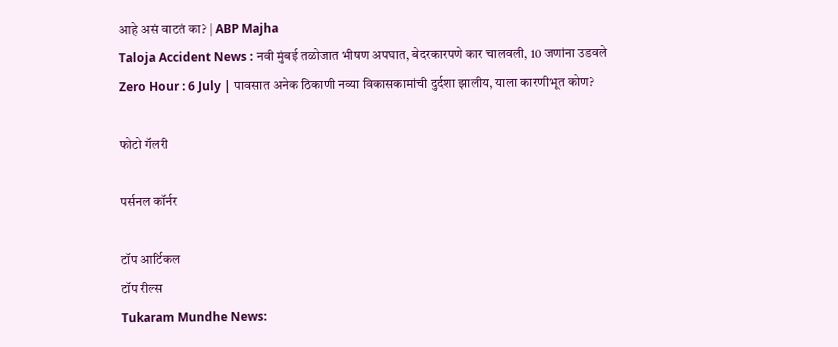आहे असं वाटतं का? | ABP Majha
Taloja Accident News : नवी मुंबई तळोजात भीषण अपघात, बेदरकारपणे कार चालवली, 10 जणांना उडवले
Zero Hour : 6 July | पावसात अनेक ठिकाणी नव्या विकासकामांची दुर्दशा झालीय, याला कारणीभूत कोण?

फोटो गॅलरी

पर्सनल कॉर्नर

टॉप आर्टिकल
टॉप रील्स
Tukaram Mundhe News: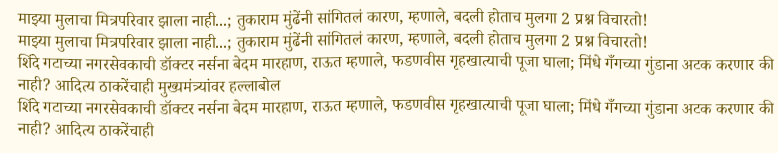माझ्या मुलाचा मित्रपरिवार झाला नाही...; तुकाराम मुंढेंनी सांगितलं कारण, म्हणाले, बदली होताच मुलगा 2 प्रश्न विचारतो!
माझ्या मुलाचा मित्रपरिवार झाला नाही...; तुकाराम मुंढेंनी सांगितलं कारण, म्हणाले, बदली होताच मुलगा 2 प्रश्न विचारतो!
शिंदे गटाच्या नगरसेवकाची डॉक्टर नर्सना बेदम मारहाण, राऊत म्हणाले, फडणवीस गृहखात्याची पूजा घाला; मिंधे गँगच्या गुंडाना अटक करणार की नाही? आदित्य ठाकरेंचाही मुख्यमंत्र्यांवर हल्लाबोल
शिंदे गटाच्या नगरसेवकाची डॉक्टर नर्सना बेदम मारहाण, राऊत म्हणाले, फडणवीस गृहखात्याची पूजा घाला; मिंधे गँगच्या गुंडाना अटक करणार की नाही? आदित्य ठाकरेंचाही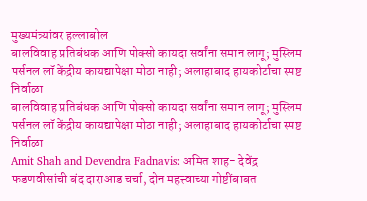मुख्यमंत्र्यांवर हल्लाबोल
बालविवाह प्रतिबंधक आणि पोक्सो कायदा सर्वांना समान लागू; मुस्लिम पर्सनल लॉ केंद्रीय कायद्यापेक्षा मोठा नाही; अलाहाबाद हायकोर्टाचा स्पष्ट निर्वाळा
बालविवाह प्रतिबंधक आणि पोक्सो कायदा सर्वांना समान लागू; मुस्लिम पर्सनल लॉ केंद्रीय कायद्यापेक्षा मोठा नाही; अलाहाबाद हायकोर्टाचा स्पष्ट निर्वाळा
Amit Shah and Devendra Fadnavis: अमित शाह- देवेंद्र फडणवीसांची बंद दाराआड चर्चा, दोन महत्त्वाच्या गोष्टींबाबत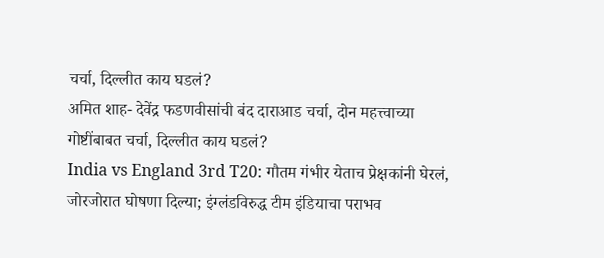चर्चा, दिल्लीत काय घडलं?
अमित शाह- देवेंद्र फडणवीसांची बंद दाराआड चर्चा, दोन महत्त्वाच्या गोष्टींबाबत चर्चा, दिल्लीत काय घडलं?
India vs England 3rd T20: गौतम गंभीर येताच प्रेक्षकांनी घेरलं, जोरजोरात घोषणा दिल्या; इंग्लंडविरुद्ध टीम इंडियाचा पराभव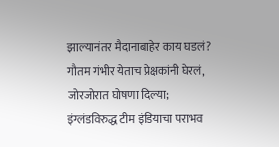झाल्यानंतर मैदानाबाहेर काय घडलं?
गौतम गंभीर येताच प्रेक्षकांनी घेरलं, जोरजोरात घोषणा दिल्या; इंग्लंडविरुद्ध टीम इंडियाचा पराभव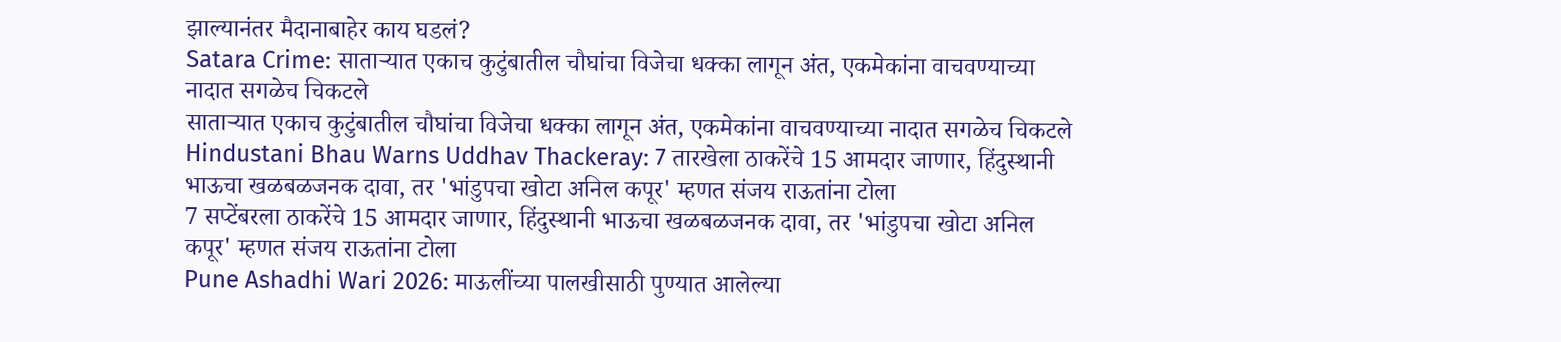झाल्यानंतर मैदानाबाहेर काय घडलं?
Satara Crime: साताऱ्यात एकाच कुटुंबातील चौघांचा विजेचा धक्का लागून अंत, एकमेकांना वाचवण्याच्या नादात सगळेच चिकटले
साताऱ्यात एकाच कुटुंबातील चौघांचा विजेचा धक्का लागून अंत, एकमेकांना वाचवण्याच्या नादात सगळेच चिकटले
Hindustani Bhau Warns Uddhav Thackeray: 7 तारखेला ठाकरेंचे 15 आमदार जाणार, हिंदुस्थानी भाऊचा खळबळजनक दावा, तर 'भांडुपचा खोटा अनिल कपूर' म्हणत संजय राऊतांना टोला
7 सप्टेंबरला ठाकरेंचे 15 आमदार जाणार, हिंदुस्थानी भाऊचा खळबळजनक दावा, तर 'भांडुपचा खोटा अनिल कपूर' म्हणत संजय राऊतांना टोला
Pune Ashadhi Wari 2026: माऊलींच्या पालखीसाठी पुण्यात आलेल्या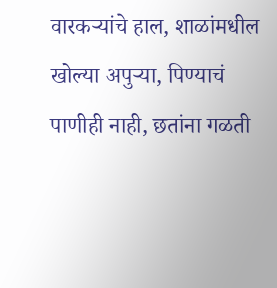वारकऱ्यांचे हाल, शाळांमधील खोल्या अपुऱ्या, पिण्याचं पाणीही नाही, छतांना गळती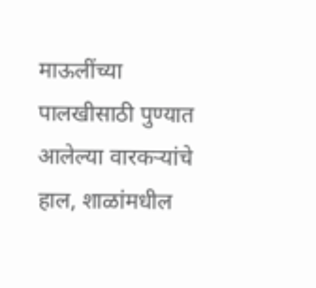माऊलींच्या पालखीसाठी पुण्यात आलेल्या वारकऱ्यांचे हाल, शाळांमधील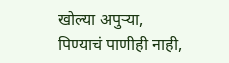खोल्या अपुऱ्या, पिण्याचं पाणीही नाही,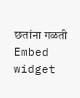छतांना गळती
Embed widget